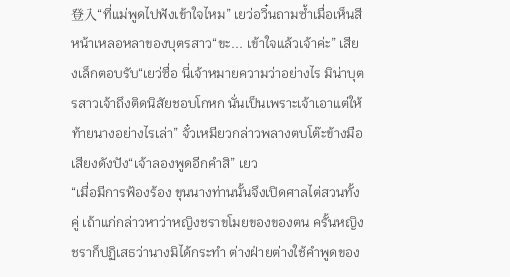登入“ที่แม่พูดไปฟังเข้าใจไหม” เยว่อวิ๋นถามซ้ำเมื่อเห็นสีหน้าเหลอหลาของบุตรสาว“ขะ... เข้าใจแล้วเจ้าค่ะ” เสียงเล็กตอบรับ“เยว่ซื่อ นี่เจ้าหมายความว่าอย่างไร มิน่าบุตรสาวเจ้าถึงติดนิสัยชอบโกหก นั่นเป็นเพราะเจ้าเอาแต่ให้ท้ายนางอย่างไรเล่า” จั๋วเหมียวกล่าวพลางตบโต๊ะข้างมือเสียงดังปัง“เจ้าลองพูดอีกคำสิ” เยว
“เมื่อมีการฟ้องร้อง ขุนนางท่านนั้นจึงเปิดศาลไต่สวนทั้งคู่ เถ้าแก่กล่าวหาว่าหญิงชราขโมยของของตน ครั้นหญิงชราก็ปฏิเสธว่านางมิได้กระทำ ต่างฝ่ายต่างใช้คำพูดของ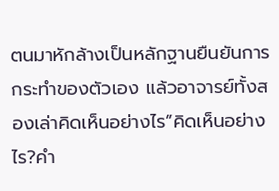ตนมาหักล้างเป็นหลักฐานยืนยันการกระทำของตัวเอง แล้วอาจารย์ทั้งสองเล่าคิดเห็นอย่างไร”คิดเห็นอย่างไร?คำ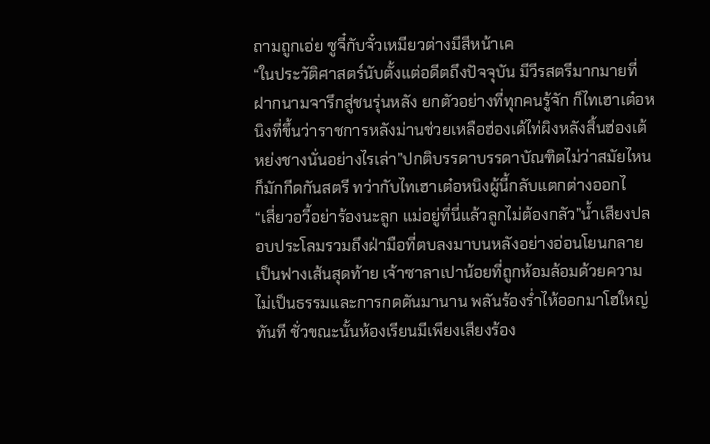ถามถูกเอ่ย ซูจี๋กับจั๋วเหมียวต่างมีสีหน้าเค
“ในประวัติศาสตร์นับตั้งแต่อดีตถึงปัจจุบัน มีวีรสตรีมากมายที่ฝากนามจารึกสู่ชนรุ่นหลัง ยกตัวอย่างที่ทุกคนรู้จัก ก็ไทเฮาเต๋อหนิงที่ขึ้นว่าราชการหลังม่านช่วยเหลือฮ่องเต้ไท่ผิงหลังสิ้นฮ่องเต้หย่งชางนั่นอย่างไรเล่า”ปกติบรรดาบรรดาบัณฑิตไม่ว่าสมัยไหนก็มักกีดกันสตรี ทว่ากับไทเฮาเต๋อหนิงผู้นี้กลับแตกต่างออกไ
“เสี่ยวอวี้อย่าร้องนะลูก แม่อยู่ที่นี่แล้วลูกไม่ต้องกลัว”น้ำเสียงปลอบประโลมรวมถึงฝ่ามือที่ตบลงมาบนหลังอย่างอ่อนโยนกลายเป็นฟางเส้นสุดท้าย เจ้าซาลาเปาน้อยที่ถูกห้อมล้อมด้วยความไม่เป็นธรรมและการกดดันมานาน พลันร้องร่ำไห้ออกมาโฮใหญ่ทันที ชั่วขณะนั้นห้องเรียนมีเพียงเสียงร้อง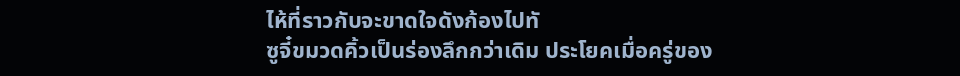ไห้ที่ราวกับจะขาดใจดังก้องไปทั
ซูจี๋ขมวดคิ้วเป็นร่องลึกกว่าเดิม ประโยคเมื่อครู่ของ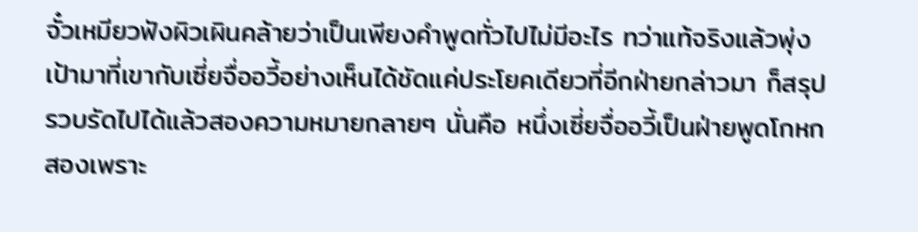จั๋วเหมียวฟังผิวเผินคล้ายว่าเป็นเพียงคำพูดทั่วไปไม่มีอะไร ทว่าแท้จริงแล้วพุ่งเป้ามาที่เขากับเซี่ยจื่ออวี้อย่างเห็นได้ชัดแค่ประโยคเดียวที่อีกฝ่ายกล่าวมา ก็สรุปรวบรัดไปได้แล้วสองความหมายกลายๆ นั่นคือ หนึ่งเซี่ยจื่ออวี้เป็นฝ่ายพูดโกหก สองเพราะ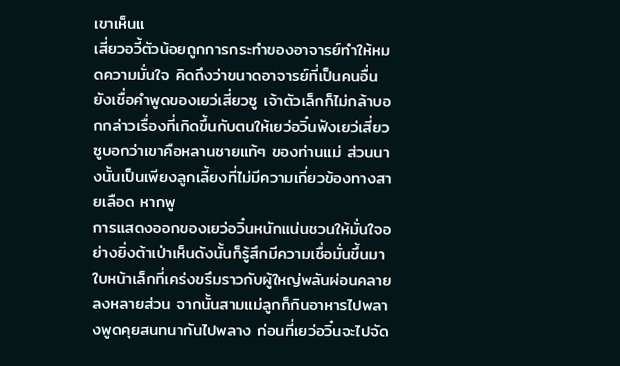เขาเห็นแ
เสี่ยวอวี้ตัวน้อยถูกการกระทำของอาจารย์ทำให้หมดความมั่นใจ คิดถึงว่าขนาดอาจารย์ที่เป็นคนอื่นยังเชื่อคำพูดของเยว่เสี่ยวซู เจ้าตัวเล็กก็ไม่กล้าบอกกล่าวเรื่องที่เกิดขึ้นกับตนให้เยว่อวิ๋นฟังเยว่เสี่ยวซูบอกว่าเขาคือหลานชายแท้ๆ ของท่านแม่ ส่วนนางนั้นเป็นเพียงลูกเลี้ยงที่ไม่มีความเกี่ยวข้องทางสายเลือด หากพู
การแสดงออกของเยว่อวิ๋นหนักแน่นชวนให้มั่นใจอย่างยิ่งต้าเป่าเห็นดังนั้นก็รู้สึกมีความเชื่อมั่นขึ้นมา ใบหน้าเล็กที่เคร่งขรึมราวกับผู้ใหญ่พลันผ่อนคลายลงหลายส่วน จากนั้นสามแม่ลูกก็กินอาหารไปพลางพูดคุยสนทนากันไปพลาง ก่อนที่เยว่อวิ๋นจะไปจัด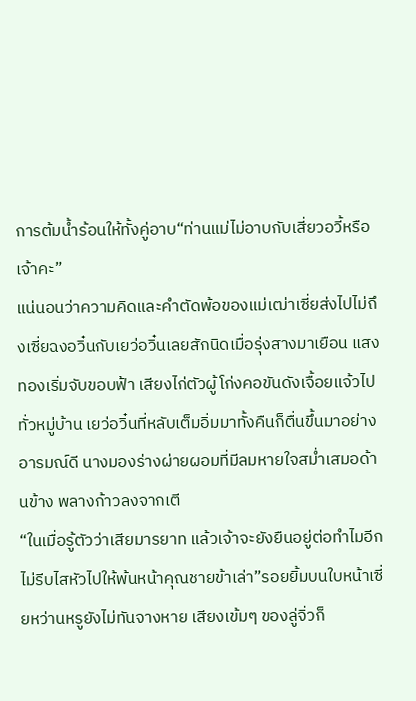การต้มน้ำร้อนให้ทั้งคู่อาบ“ท่านแม่ไม่อาบกับเสี่ยวอวี้หรือเจ้าคะ”
แน่นอนว่าความคิดและคำตัดพ้อของแม่เฒ่าเซี่ยส่งไปไม่ถึงเซี่ยฉงอวิ๋นกับเยว่อวิ๋นเลยสักนิดเมื่อรุ่งสางมาเยือน แสงทองเริ่มจับขอบฟ้า เสียงไก่ตัวผู้โก่งคอขันดังเจื้อยแจ้วไปทั่วหมู่บ้าน เยว่อวิ๋นที่หลับเต็มอิ่มมาทั้งคืนก็ตื่นขึ้นมาอย่างอารมณ์ดี นางมองร่างผ่ายผอมที่มีลมหายใจสม่ำเสมอด้านข้าง พลางก้าวลงจากเตี
“ในเมื่อรู้ตัวว่าเสียมารยาท แล้วเจ้าจะยังยืนอยู่ต่อทำไมอีก ไม่รีบไสหัวไปให้พ้นหน้าคุณชายข้าเล่า”รอยยิ้มบนใบหน้าเซี่ยหว่านหรูยังไม่ทันจางหาย เสียงเข้มๆ ของลู่จิ่วก็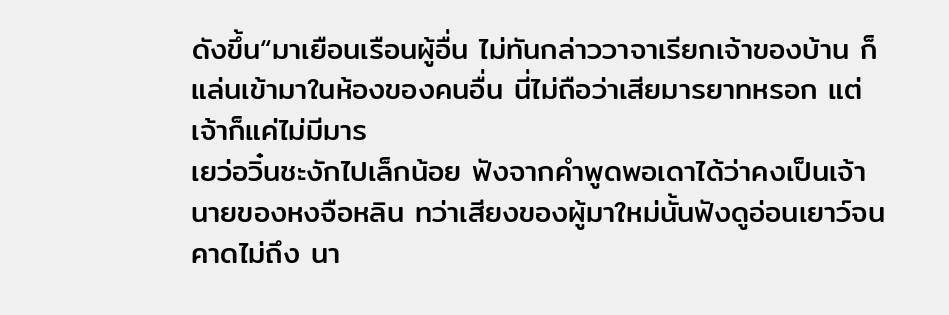ดังขึ้น“มาเยือนเรือนผู้อื่น ไม่ทันกล่าววาจาเรียกเจ้าของบ้าน ก็แล่นเข้ามาในห้องของคนอื่น นี่ไม่ถือว่าเสียมารยาทหรอก แต่เจ้าก็แค่ไม่มีมาร
เยว่อวิ๋นชะงักไปเล็กน้อย ฟังจากคำพูดพอเดาได้ว่าคงเป็นเจ้านายของหงจือหลิน ทว่าเสียงของผู้มาใหม่นั้นฟังดูอ่อนเยาว์จนคาดไม่ถึง นา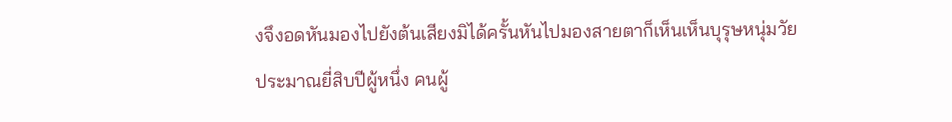งจึงอดหันมองไปยังต้นเสียงมิได้ครั้นหันไปมองสายตาก็เห็นเห็นบุรุษหนุ่มวัยประมาณยี่สิบปีผู้หนึ่ง คนผู้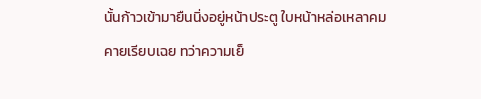นั้นก้าวเข้ามายืนนิ่งอยู่หน้าประตู ใบหน้าหล่อเหลาคมคายเรียบเฉย ทว่าความเย็